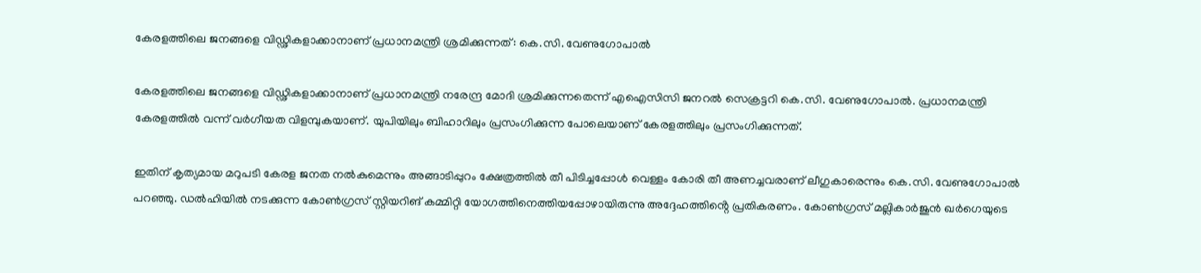കേരളത്തിലെ ജനങ്ങളെ വിഡ്ഢികളാക്കാനാണ് പ്രധാനമന്ത്രി ശ്രമിക്കുന്നത്: കെ.സി. വേണുഗോപാൽ

കേരളത്തിലെ ജനങ്ങളെ വിഡ്ഢികളാക്കാനാണ് പ്രധാനമന്ത്രി നരേന്ദ്ര മോദി ശ്രമിക്കുന്നതെന്ന് എഐസിസി ജനറൽ സെക്രട്ടറി കെ.സി. വേണുഗോപാൽ. പ്രധാനമന്ത്രി കേരളത്തിൽ വന്ന് വർഗീയത വിളമ്പുകയാണ്. യുപിയിലും ബിഹാറിലും പ്രസംഗിക്കുന്ന പോലെയാണ് കേരളത്തിലും പ്രസംഗിക്കുന്നത്.

ഇതിന് കൃത്യമായ മറുപടി കേരള ജനത നൽകുമെന്നും അങ്ങാടിപ്പുറം ക്ഷേത്രത്തിൽ തീ പിടിച്ചപ്പോൾ വെള്ളം കോരി തീ അണച്ചവരാണ് ലീഗുകാരെന്നും കെ.സി. വേണുഗോപാൽ പറഞ്ഞു. ഡൽഹിയിൽ നടക്കുന്ന കോൺഗ്രസ് സ്റ്റിയറിങ് കമ്മിറ്റി യോഗത്തിനെത്തിയപ്പോഴായിരുന്നു അദ്ദേഹത്തിൻ്റെ പ്രതികരണം. കോൺഗ്രസ് മല്ലികാർജുൻ ഖർഗെയുടെ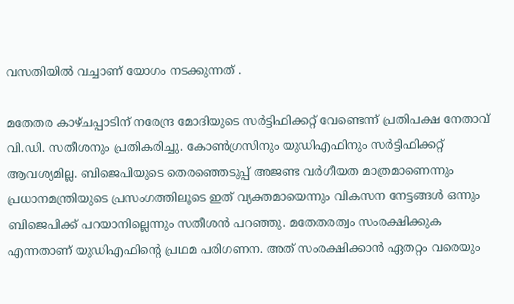വസതിയിൽ വച്ചാണ് യോഗം നടക്കുന്നത് .

മതേതര കാഴ്ചപ്പാടിന് നരേന്ദ്ര മോദിയുടെ സർട്ടിഫിക്കറ്റ് വേണ്ടെന്ന് പ്രതിപക്ഷ നേതാവ് വി.ഡി. സതീശനും പ്രതികരിച്ചു. കോൺഗ്രസിനും യുഡിഎഫിനും സർട്ടിഫിക്കറ്റ് ആവശ്യമില്ല. ബിജെപിയുടെ തെരഞ്ഞെടുപ്പ് അജണ്ട വർഗീയത മാത്രമാണെന്നും പ്രധാനമന്ത്രിയുടെ പ്രസംഗത്തിലൂടെ ഇത് വ്യക്തമായെന്നും വികസന നേട്ടങ്ങൾ ഒന്നും ബിജെപിക്ക് പറയാനില്ലെന്നും സതീശൻ പറ‍ഞ്ഞു. മതേതരത്വം സംരക്ഷിക്കുക എന്നതാണ് യുഡിഎഫിൻ്റെ പ്രഥമ പരിഗണന. അത് സംരക്ഷിക്കാൻ ഏതറ്റം വരെയും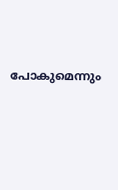പോകുമെന്നും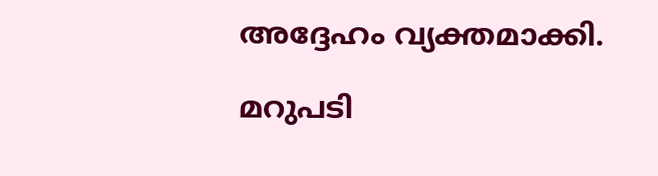അദ്ദേഹം വ്യക്തമാക്കി.

മറുപടി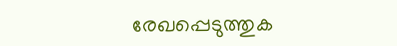രേഖപ്പെടുത്തുക